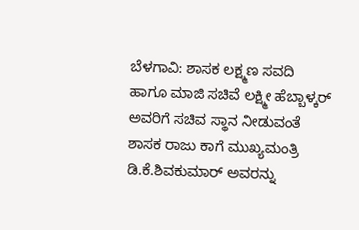ಬೆಳಗಾವಿ: ಶಾಸಕ ಲಕ್ಷ್ಮಣ ಸವದಿ ಹಾಗೂ ಮಾಜಿ ಸಚಿವೆ ಲಕ್ಷ್ಮೀ ಹೆಬ್ಬಾಳ್ಕರ್ ಅವರಿಗೆ ಸಚಿವ ಸ್ಥಾನ ನೀಡುವಂತೆ ಶಾಸಕ ರಾಜು ಕಾಗೆ ಮುಖ್ಯಮಂತ್ರಿ ಡಿ.ಕೆ.ಶಿವಕುಮಾರ್ ಅವರನ್ನು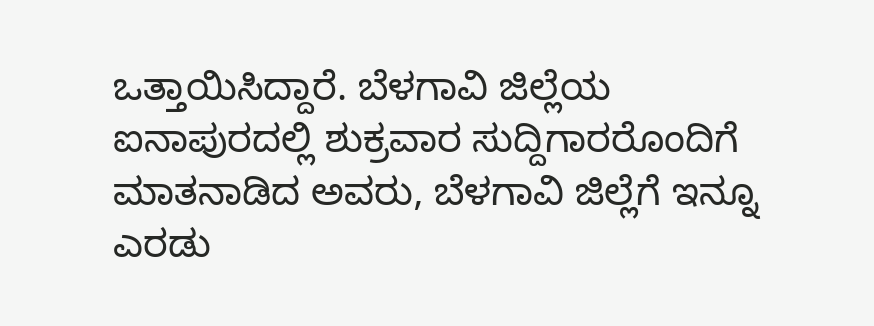ಒತ್ತಾಯಿಸಿದ್ದಾರೆ. ಬೆಳಗಾವಿ ಜಿಲ್ಲೆಯ ಐನಾಪುರದಲ್ಲಿ ಶುಕ್ರವಾರ ಸುದ್ದಿಗಾರರೊಂದಿಗೆ ಮಾತನಾಡಿದ ಅವರು, ಬೆಳಗಾವಿ ಜಿಲ್ಲೆಗೆ ಇನ್ನೂ ಎರಡು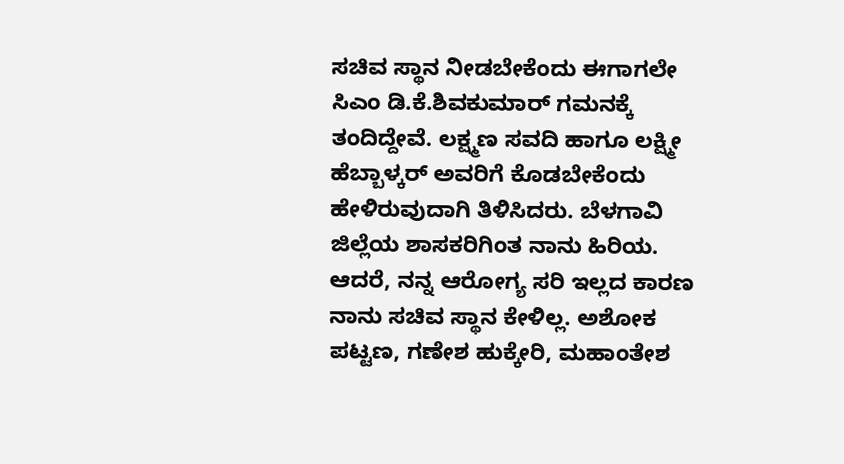ಸಚಿವ ಸ್ಥಾನ ನೀಡಬೇಕೆಂದು ಈಗಾಗಲೇ ಸಿಎಂ ಡಿ.ಕೆ.ಶಿವಕುಮಾರ್ ಗಮನಕ್ಕೆ ತಂದಿದ್ದೇವೆ. ಲಕ್ಷ್ಮಣ ಸವದಿ ಹಾಗೂ ಲಕ್ಷ್ಮೀ ಹೆಬ್ಬಾಳ್ಕರ್ ಅವರಿಗೆ ಕೊಡಬೇಕೆಂದು ಹೇಳಿರುವುದಾಗಿ ತಿಳಿಸಿದರು. ಬೆಳಗಾವಿ ಜಿಲ್ಲೆಯ ಶಾಸಕರಿಗಿಂತ ನಾನು ಹಿರಿಯ. ಆದರೆ, ನನ್ನ ಆರೋಗ್ಯ ಸರಿ ಇಲ್ಲದ ಕಾರಣ ನಾನು ಸಚಿವ ಸ್ಥಾನ ಕೇಳಿಲ್ಲ. ಅಶೋಕ ಪಟ್ಟಣ, ಗಣೇಶ ಹುಕ್ಕೇರಿ, ಮಹಾಂತೇಶ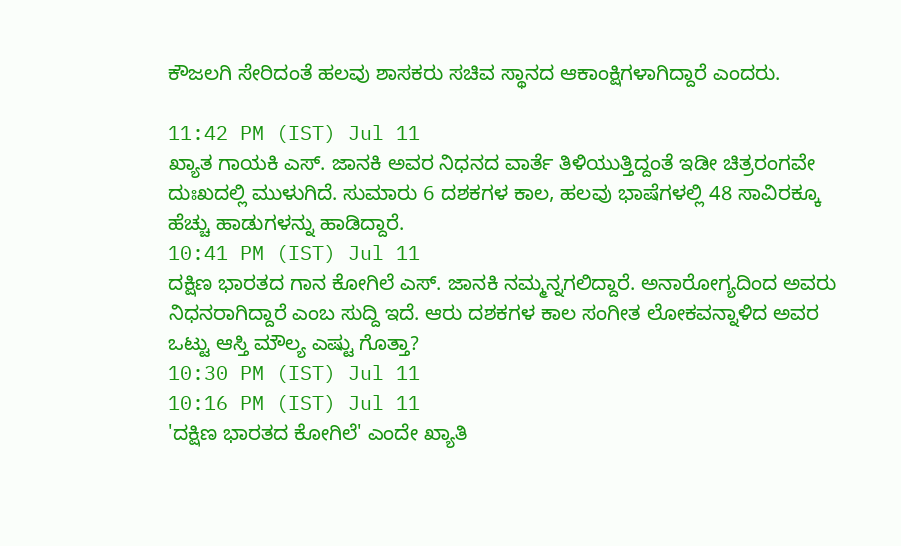ಕೌಜಲಗಿ ಸೇರಿದಂತೆ ಹಲವು ಶಾಸಕರು ಸಚಿವ ಸ್ಥಾನದ ಆಕಾಂಕ್ಷಿಗಳಾಗಿದ್ದಾರೆ ಎಂದರು.

11:42 PM (IST) Jul 11
ಖ್ಯಾತ ಗಾಯಕಿ ಎಸ್. ಜಾನಕಿ ಅವರ ನಿಧನದ ವಾರ್ತೆ ತಿಳಿಯುತ್ತಿದ್ದಂತೆ ಇಡೀ ಚಿತ್ರರಂಗವೇ ದುಃಖದಲ್ಲಿ ಮುಳುಗಿದೆ. ಸುಮಾರು 6 ದಶಕಗಳ ಕಾಲ, ಹಲವು ಭಾಷೆಗಳಲ್ಲಿ 48 ಸಾವಿರಕ್ಕೂ ಹೆಚ್ಚು ಹಾಡುಗಳನ್ನು ಹಾಡಿದ್ದಾರೆ.
10:41 PM (IST) Jul 11
ದಕ್ಷಿಣ ಭಾರತದ ಗಾನ ಕೋಗಿಲೆ ಎಸ್. ಜಾನಕಿ ನಮ್ಮನ್ನಗಲಿದ್ದಾರೆ. ಅನಾರೋಗ್ಯದಿಂದ ಅವರು ನಿಧನರಾಗಿದ್ದಾರೆ ಎಂಬ ಸುದ್ದಿ ಇದೆ. ಆರು ದಶಕಗಳ ಕಾಲ ಸಂಗೀತ ಲೋಕವನ್ನಾಳಿದ ಅವರ ಒಟ್ಟು ಆಸ್ತಿ ಮೌಲ್ಯ ಎಷ್ಟು ಗೊತ್ತಾ?
10:30 PM (IST) Jul 11
10:16 PM (IST) Jul 11
'ದಕ್ಷಿಣ ಭಾರತದ ಕೋಗಿಲೆ' ಎಂದೇ ಖ್ಯಾತಿ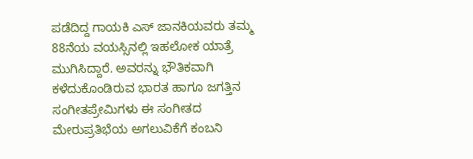ಪಡೆದಿದ್ದ ಗಾಯಕಿ ಎಸ್ ಜಾನಕಿಯವರು ತಮ್ಮ 88ನೆಯ ವಯಸ್ಸಿನಲ್ಲಿ ಇಹಲೋಕ ಯಾತ್ರೆ ಮುಗಿಸಿದ್ದಾರೆ. ಅವರನ್ನು ಭೌತಿಕವಾಗಿ ಕಳೆದುಕೊಂಡಿರುವ ಭಾರತ ಹಾಗೂ ಜಗತ್ತಿನ ಸಂಗೀತಪ್ರೇಮಿಗಳು ಈ ಸಂಗೀತದ ಮೇರುಪ್ರತಿಭೆಯ ಅಗಲುವಿಕೆಗೆ ಕಂಬನಿ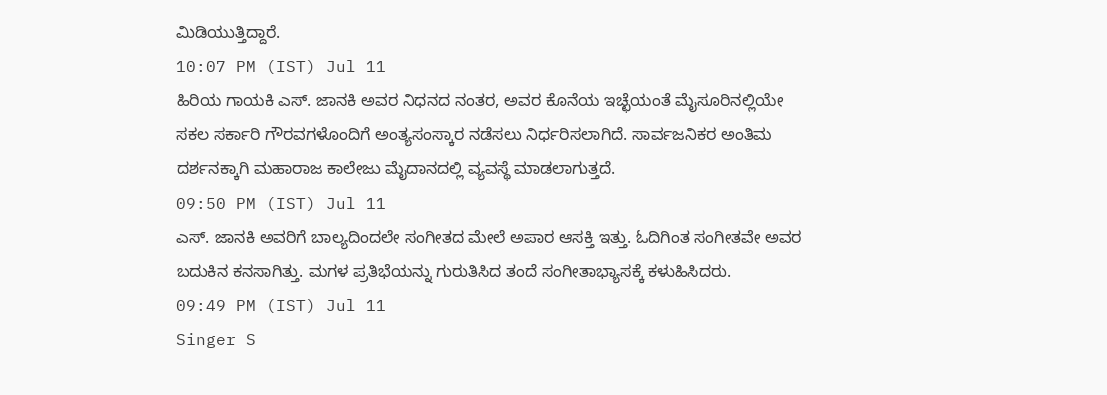ಮಿಡಿಯುತ್ತಿದ್ದಾರೆ.
10:07 PM (IST) Jul 11
ಹಿರಿಯ ಗಾಯಕಿ ಎಸ್. ಜಾನಕಿ ಅವರ ನಿಧನದ ನಂತರ, ಅವರ ಕೊನೆಯ ಇಚ್ಛೆಯಂತೆ ಮೈಸೂರಿನಲ್ಲಿಯೇ ಸಕಲ ಸರ್ಕಾರಿ ಗೌರವಗಳೊಂದಿಗೆ ಅಂತ್ಯಸಂಸ್ಕಾರ ನಡೆಸಲು ನಿರ್ಧರಿಸಲಾಗಿದೆ. ಸಾರ್ವಜನಿಕರ ಅಂತಿಮ ದರ್ಶನಕ್ಕಾಗಿ ಮಹಾರಾಜ ಕಾಲೇಜು ಮೈದಾನದಲ್ಲಿ ವ್ಯವಸ್ಥೆ ಮಾಡಲಾಗುತ್ತದೆ.
09:50 PM (IST) Jul 11
ಎಸ್. ಜಾನಕಿ ಅವರಿಗೆ ಬಾಲ್ಯದಿಂದಲೇ ಸಂಗೀತದ ಮೇಲೆ ಅಪಾರ ಆಸಕ್ತಿ ಇತ್ತು. ಓದಿಗಿಂತ ಸಂಗೀತವೇ ಅವರ ಬದುಕಿನ ಕನಸಾಗಿತ್ತು. ಮಗಳ ಪ್ರತಿಭೆಯನ್ನು ಗುರುತಿಸಿದ ತಂದೆ ಸಂಗೀತಾಭ್ಯಾಸಕ್ಕೆ ಕಳುಹಿಸಿದರು.
09:49 PM (IST) Jul 11
Singer S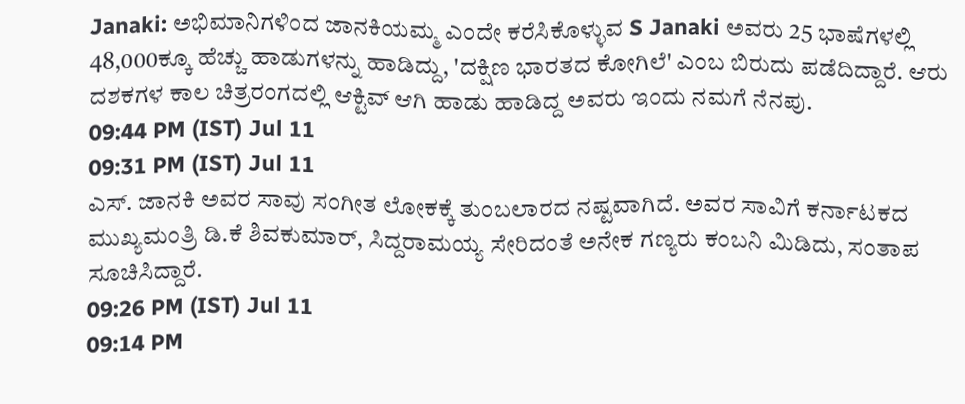Janaki: ಅಭಿಮಾನಿಗಳಿಂದ ಜಾನಕಿಯಮ್ಮ ಎಂದೇ ಕರೆಸಿಕೊಳ್ಳುವ S Janaki ಅವರು 25 ಭಾಷೆಗಳಲ್ಲಿ 48,000ಕ್ಕೂ ಹೆಚ್ಚು ಹಾಡುಗಳನ್ನು ಹಾಡಿದ್ದು, 'ದಕ್ಷಿಣ ಭಾರತದ ಕೋಗಿಲೆ' ಎಂಬ ಬಿರುದು ಪಡೆದಿದ್ದಾರೆ. ಆರು ದಶಕಗಳ ಕಾಲ ಚಿತ್ರರಂಗದಲ್ಲಿ ಆಕ್ಟಿವ್ ಆಗಿ ಹಾಡು ಹಾಡಿದ್ದ ಅವರು ಇಂದು ನಮಗೆ ನೆನಪು.
09:44 PM (IST) Jul 11
09:31 PM (IST) Jul 11
ಎಸ್. ಜಾನಕಿ ಅವರ ಸಾವು ಸಂಗೀತ ಲೋಕಕ್ಕೆ ತುಂಬಲಾರದ ನಷ್ಟವಾಗಿದೆ. ಅವರ ಸಾವಿಗೆ ಕರ್ನಾಟಕದ ಮುಖ್ಯಮಂತ್ರಿ ಡಿ.ಕೆ ಶಿವಕುಮಾರ್, ಸಿದ್ದರಾಮಯ್ಯ ಸೇರಿದಂತೆ ಅನೇಕ ಗಣ್ಯರು ಕಂಬನಿ ಮಿಡಿದು, ಸಂತಾಪ ಸೂಚಿಸಿದ್ದಾರೆ.
09:26 PM (IST) Jul 11
09:14 PM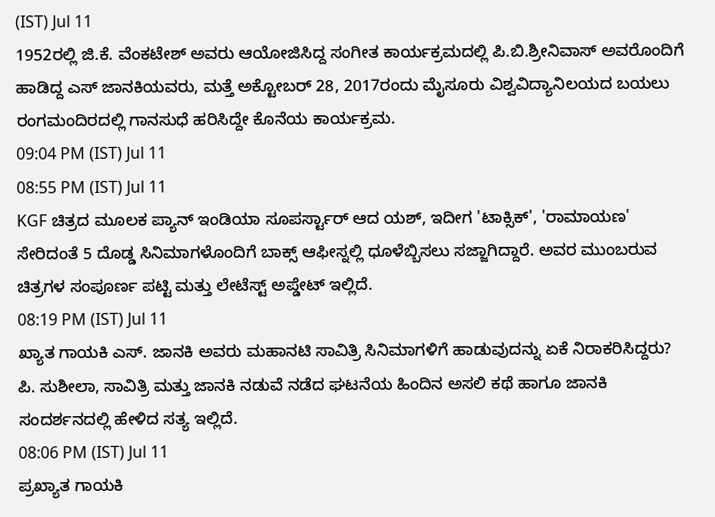(IST) Jul 11
1952ರಲ್ಲಿ ಜಿ.ಕೆ. ವೆಂಕಟೇಶ್ ಅವರು ಆಯೋಜಿಸಿದ್ದ ಸಂಗೀತ ಕಾರ್ಯಕ್ರಮದಲ್ಲಿ ಪಿ.ಬಿ.ಶ್ರೀನಿವಾಸ್ ಅವರೊಂದಿಗೆ ಹಾಡಿದ್ದ ಎಸ್ ಜಾನಕಿಯವರು, ಮತ್ತೆ ಅಕ್ಟೋಬರ್ 28, 2017ರಂದು ಮೈಸೂರು ವಿಶ್ವವಿದ್ಯಾನಿಲಯದ ಬಯಲು ರಂಗಮಂದಿರದಲ್ಲಿ ಗಾನಸುಧೆ ಹರಿಸಿದ್ದೇ ಕೊನೆಯ ಕಾರ್ಯಕ್ರಮ.
09:04 PM (IST) Jul 11
08:55 PM (IST) Jul 11
KGF ಚಿತ್ರದ ಮೂಲಕ ಪ್ಯಾನ್ ಇಂಡಿಯಾ ಸೂಪರ್ಸ್ಟಾರ್ ಆದ ಯಶ್, ಇದೀಗ 'ಟಾಕ್ಸಿಕ್', 'ರಾಮಾಯಣ' ಸೇರಿದಂತೆ 5 ದೊಡ್ಡ ಸಿನಿಮಾಗಳೊಂದಿಗೆ ಬಾಕ್ಸ್ ಆಫೀಸ್ನಲ್ಲಿ ಧೂಳೆಬ್ಬಿಸಲು ಸಜ್ಜಾಗಿದ್ದಾರೆ. ಅವರ ಮುಂಬರುವ ಚಿತ್ರಗಳ ಸಂಪೂರ್ಣ ಪಟ್ಟಿ ಮತ್ತು ಲೇಟೆಸ್ಟ್ ಅಪ್ಡೇಟ್ ಇಲ್ಲಿದೆ.
08:19 PM (IST) Jul 11
ಖ್ಯಾತ ಗಾಯಕಿ ಎಸ್. ಜಾನಕಿ ಅವರು ಮಹಾನಟಿ ಸಾವಿತ್ರಿ ಸಿನಿಮಾಗಳಿಗೆ ಹಾಡುವುದನ್ನು ಏಕೆ ನಿರಾಕರಿಸಿದ್ದರು? ಪಿ. ಸುಶೀಲಾ, ಸಾವಿತ್ರಿ ಮತ್ತು ಜಾನಕಿ ನಡುವೆ ನಡೆದ ಘಟನೆಯ ಹಿಂದಿನ ಅಸಲಿ ಕಥೆ ಹಾಗೂ ಜಾನಕಿ ಸಂದರ್ಶನದಲ್ಲಿ ಹೇಳಿದ ಸತ್ಯ ಇಲ್ಲಿದೆ.
08:06 PM (IST) Jul 11
ಪ್ರಖ್ಯಾತ ಗಾಯಕಿ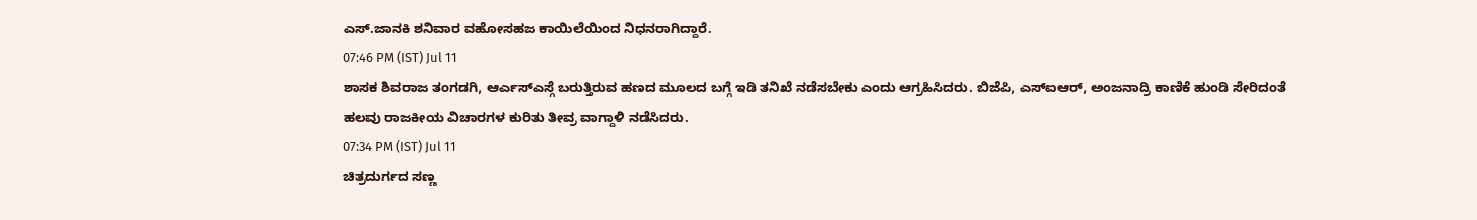ಎಸ್.ಜಾನಕಿ ಶನಿವಾರ ವಹೋಸಹಜ ಕಾಯಿಲೆಯಿಂದ ನಿಧನರಾಗಿದ್ದಾರೆ.
07:46 PM (IST) Jul 11
ಶಾಸಕ ಶಿವರಾಜ ತಂಗಡಗಿ, ಆರ್ಎಸ್ಎಸ್ಗೆ ಬರುತ್ತಿರುವ ಹಣದ ಮೂಲದ ಬಗ್ಗೆ ಇಡಿ ತನಿಖೆ ನಡೆಸಬೇಕು ಎಂದು ಆಗ್ರಹಿಸಿದರು. ಬಿಜೆಪಿ, ಎಸ್ಐಆರ್, ಅಂಜನಾದ್ರಿ ಕಾಣಿಕೆ ಹುಂಡಿ ಸೇರಿದಂತೆ ಹಲವು ರಾಜಕೀಯ ವಿಚಾರಗಳ ಕುರಿತು ತೀವ್ರ ವಾಗ್ದಾಳಿ ನಡೆಸಿದರು.
07:34 PM (IST) Jul 11
ಚಿತ್ರದುರ್ಗದ ಸಣ್ಣ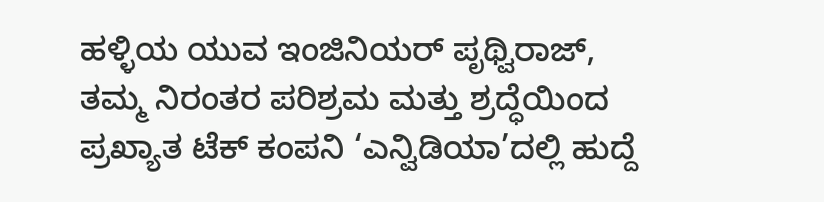ಹಳ್ಳಿಯ ಯುವ ಇಂಜಿನಿಯರ್ ಪೃಥ್ವಿರಾಜ್, ತಮ್ಮ ನಿರಂತರ ಪರಿಶ್ರಮ ಮತ್ತು ಶ್ರದ್ಧೆಯಿಂದ ಪ್ರಖ್ಯಾತ ಟೆಕ್ ಕಂಪನಿ ‘ಎನ್ವಿಡಿಯಾ’ದಲ್ಲಿ ಹುದ್ದೆ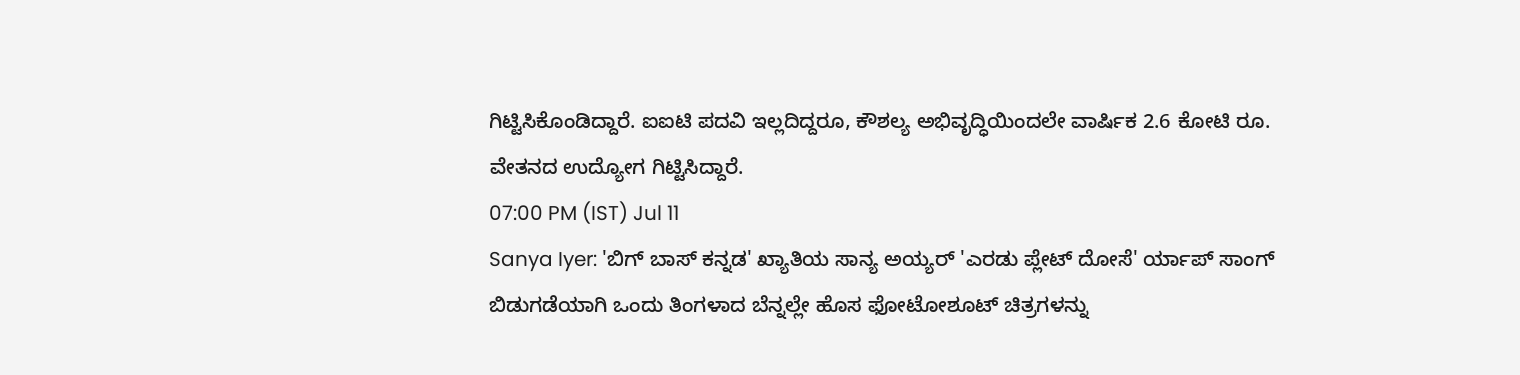ಗಿಟ್ಟಿಸಿಕೊಂಡಿದ್ದಾರೆ. ಐಐಟಿ ಪದವಿ ಇಲ್ಲದಿದ್ದರೂ, ಕೌಶಲ್ಯ ಅಭಿವೃದ್ಧಿಯಿಂದಲೇ ವಾರ್ಷಿಕ 2.6 ಕೋಟಿ ರೂ. ವೇತನದ ಉದ್ಯೋಗ ಗಿಟ್ಟಿಸಿದ್ದಾರೆ.
07:00 PM (IST) Jul 11
Sanya Iyer: 'ಬಿಗ್ ಬಾಸ್ ಕನ್ನಡ' ಖ್ಯಾತಿಯ ಸಾನ್ಯ ಅಯ್ಯರ್ 'ಎರಡು ಪ್ಲೇಟ್ ದೋಸೆ' ರ್ಯಾಪ್ ಸಾಂಗ್ ಬಿಡುಗಡೆಯಾಗಿ ಒಂದು ತಿಂಗಳಾದ ಬೆನ್ನಲ್ಲೇ ಹೊಸ ಫೋಟೋಶೂಟ್ ಚಿತ್ರಗಳನ್ನು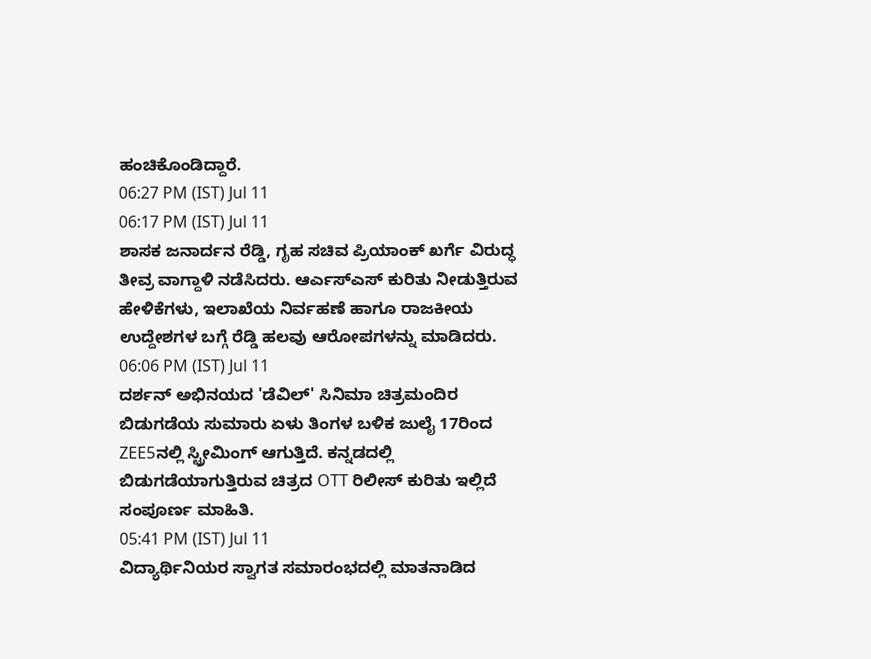ಹಂಚಿಕೊಂಡಿದ್ದಾರೆ.
06:27 PM (IST) Jul 11
06:17 PM (IST) Jul 11
ಶಾಸಕ ಜನಾರ್ದನ ರೆಡ್ಡಿ, ಗೃಹ ಸಚಿವ ಪ್ರಿಯಾಂಕ್ ಖರ್ಗೆ ವಿರುದ್ಧ ತೀವ್ರ ವಾಗ್ದಾಳಿ ನಡೆಸಿದರು. ಆರ್ಎಸ್ಎಸ್ ಕುರಿತು ನೀಡುತ್ತಿರುವ ಹೇಳಿಕೆಗಳು, ಇಲಾಖೆಯ ನಿರ್ವಹಣೆ ಹಾಗೂ ರಾಜಕೀಯ ಉದ್ದೇಶಗಳ ಬಗ್ಗೆ ರೆಡ್ಡಿ ಹಲವು ಆರೋಪಗಳನ್ನು ಮಾಡಿದರು.
06:06 PM (IST) Jul 11
ದರ್ಶನ್ ಅಭಿನಯದ 'ಡೆವಿಲ್' ಸಿನಿಮಾ ಚಿತ್ರಮಂದಿರ ಬಿಡುಗಡೆಯ ಸುಮಾರು ಏಳು ತಿಂಗಳ ಬಳಿಕ ಜುಲೈ 17ರಿಂದ ZEE5ನಲ್ಲಿ ಸ್ಟ್ರೀಮಿಂಗ್ ಆಗುತ್ತಿದೆ. ಕನ್ನಡದಲ್ಲಿ ಬಿಡುಗಡೆಯಾಗುತ್ತಿರುವ ಚಿತ್ರದ OTT ರಿಲೀಸ್ ಕುರಿತು ಇಲ್ಲಿದೆ ಸಂಪೂರ್ಣ ಮಾಹಿತಿ.
05:41 PM (IST) Jul 11
ವಿದ್ಯಾರ್ಥಿನಿಯರ ಸ್ವಾಗತ ಸಮಾರಂಭದಲ್ಲಿ ಮಾತನಾಡಿದ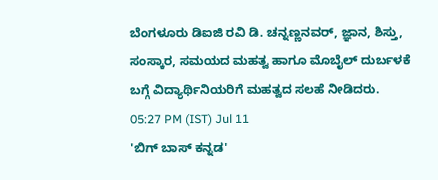ಬೆಂಗಳೂರು ಡಿಐಜಿ ರವಿ ಡಿ. ಚನ್ನಣ್ಣನವರ್, ಜ್ಞಾನ, ಶಿಸ್ತು, ಸಂಸ್ಕಾರ, ಸಮಯದ ಮಹತ್ವ ಹಾಗೂ ಮೊಬೈಲ್ ದುರ್ಬಳಕೆ ಬಗ್ಗೆ ವಿದ್ಯಾರ್ಥಿನಿಯರಿಗೆ ಮಹತ್ವದ ಸಲಹೆ ನೀಡಿದರು.
05:27 PM (IST) Jul 11
'ಬಿಗ್ ಬಾಸ್ ಕನ್ನಡ'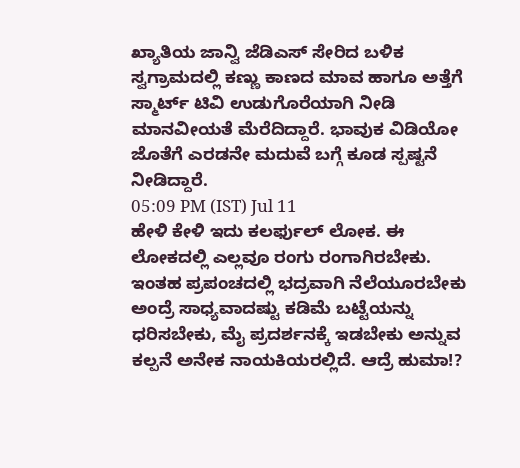ಖ್ಯಾತಿಯ ಜಾನ್ವಿ ಜೆಡಿಎಸ್ ಸೇರಿದ ಬಳಿಕ ಸ್ವಗ್ರಾಮದಲ್ಲಿ ಕಣ್ಣು ಕಾಣದ ಮಾವ ಹಾಗೂ ಅತ್ತೆಗೆ ಸ್ಮಾರ್ಟ್ ಟಿವಿ ಉಡುಗೊರೆಯಾಗಿ ನೀಡಿ ಮಾನವೀಯತೆ ಮೆರೆದಿದ್ದಾರೆ. ಭಾವುಕ ವಿಡಿಯೋ ಜೊತೆಗೆ ಎರಡನೇ ಮದುವೆ ಬಗ್ಗೆ ಕೂಡ ಸ್ಪಷ್ಟನೆ ನೀಡಿದ್ದಾರೆ.
05:09 PM (IST) Jul 11
ಹೇಳಿ ಕೇಳಿ ಇದು ಕಲರ್ಫುಲ್ ಲೋಕ. ಈ ಲೋಕದಲ್ಲಿ ಎಲ್ಲವೂ ರಂಗು ರಂಗಾಗಿರಬೇಕು. ಇಂತಹ ಪ್ರಪಂಚದಲ್ಲಿ ಭದ್ರವಾಗಿ ನೆಲೆಯೂರಬೇಕು ಅಂದ್ರೆ ಸಾಧ್ಯವಾದಷ್ಟು ಕಡಿಮೆ ಬಟ್ಟೆಯನ್ನು ಧರಿಸಬೇಕು, ಮೈ ಪ್ರದರ್ಶನಕ್ಕೆ ಇಡಬೇಕು ಅನ್ನುವ ಕಲ್ಪನೆ ಅನೇಕ ನಾಯಕಿಯರಲ್ಲಿದೆ. ಆದ್ರೆ ಹುಮಾ!?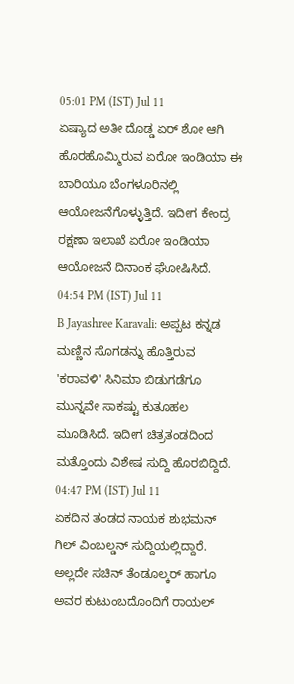05:01 PM (IST) Jul 11
ಏಷ್ಯಾದ ಅತೀ ದೊಡ್ಡ ಏರ್ ಶೋ ಆಗಿ ಹೊರಹೊಮ್ಮಿರುವ ಏರೋ ಇಂಡಿಯಾ ಈ ಬಾರಿಯೂ ಬೆಂಗಳೂರಿನಲ್ಲಿ ಆಯೋಜನೆಗೊಳ್ಳುತ್ತಿದೆ. ಇದೀಗ ಕೇಂದ್ರ ರಕ್ಷಣಾ ಇಲಾಖೆ ಏರೋ ಇಂಡಿಯಾ ಆಯೋಜನೆ ದಿನಾಂಕ ಘೋಷಿಸಿದೆ.
04:54 PM (IST) Jul 11
B Jayashree Karavali: ಅಪ್ಪಟ ಕನ್ನಡ ಮಣ್ಣಿನ ಸೊಗಡನ್ನು ಹೊತ್ತಿರುವ 'ಕರಾವಳಿ' ಸಿನಿಮಾ ಬಿಡುಗಡೆಗೂ ಮುನ್ನವೇ ಸಾಕಷ್ಟು ಕುತೂಹಲ ಮೂಡಿಸಿದೆ. ಇದೀಗ ಚಿತ್ರತಂಡದಿಂದ ಮತ್ತೊಂದು ವಿಶೇಷ ಸುದ್ದಿ ಹೊರಬಿದ್ದಿದೆ.
04:47 PM (IST) Jul 11
ಏಕದಿನ ತಂಡದ ನಾಯಕ ಶುಭಮನ್ ಗಿಲ್ ವಿಂಬಲ್ಡನ್ ಸುದ್ದಿಯಲ್ಲಿದ್ದಾರೆ. ಅಲ್ಲದೇ ಸಚಿನ್ ತೆಂಡೂಲ್ಕರ್ ಹಾಗೂ ಅವರ ಕುಟುಂಬದೊಂದಿಗೆ ರಾಯಲ್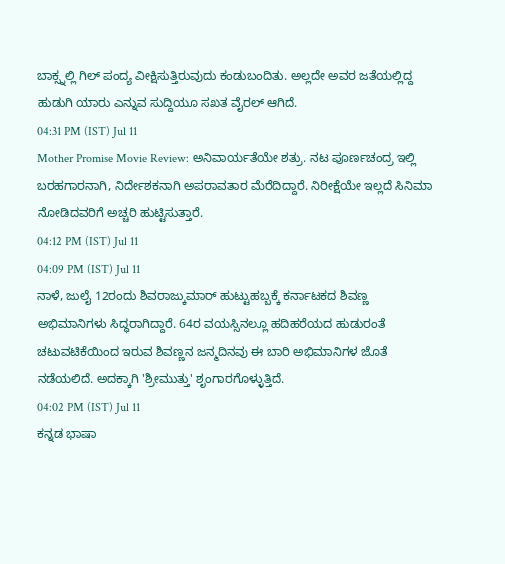ಬಾಕ್ಸ್ನಲ್ಲಿ ಗಿಲ್ ಪಂದ್ಯ ವೀಕ್ಷಿಸುತ್ತಿರುವುದು ಕಂಡುಬಂದಿತು. ಅಲ್ಲದೇ ಅವರ ಜತೆಯಲ್ಲಿದ್ದ ಹುಡುಗಿ ಯಾರು ಎನ್ನುವ ಸುದ್ದಿಯೂ ಸಖತ ವೈರಲ್ ಆಗಿದೆ.
04:31 PM (IST) Jul 11
Mother Promise Movie Review: ಅನಿವಾರ್ಯತೆಯೇ ಶತ್ರು. ನಟ ಪೂರ್ಣಚಂದ್ರ ಇಲ್ಲಿ ಬರಹಗಾರನಾಗಿ, ನಿರ್ದೇಶಕನಾಗಿ ಅಪರಾವತಾರ ಮೆರೆದಿದ್ದಾರೆ. ನಿರೀಕ್ಷೆಯೇ ಇಲ್ಲದೆ ಸಿನಿಮಾ ನೋಡಿದವರಿಗೆ ಅಚ್ಚರಿ ಹುಟ್ಟಿಸುತ್ತಾರೆ.
04:12 PM (IST) Jul 11
04:09 PM (IST) Jul 11
ನಾಳೆ, ಜುಲೈ 12ರಂದು ಶಿವರಾಜ್ಕುಮಾರ್ ಹುಟ್ಟುಹಬ್ಬಕ್ಕೆ ಕರ್ನಾಟಕದ ಶಿವಣ್ಣ ಅಭಿಮಾನಿಗಳು ಸಿದ್ಧರಾಗಿದ್ದಾರೆ. 64ರ ವಯಸ್ಸಿನಲ್ಲೂ ಹದಿಹರೆಯದ ಹುಡುರಂತೆ ಚಟುವಟಿಕೆಯಿಂದ ಇರುವ ಶಿವಣ್ಣನ ಜನ್ಮದಿನವು ಈ ಬಾರಿ ಅಭಿಮಾನಿಗಳ ಜೊತೆ ನಡೆಯಲಿದೆ. ಅದಕ್ಕಾಗಿ 'ಶ್ರೀಮುತ್ತು' ಶೃಂಗಾರಗೊಳ್ಳುತ್ತಿದೆ.
04:02 PM (IST) Jul 11
ಕನ್ನಡ ಭಾಷಾ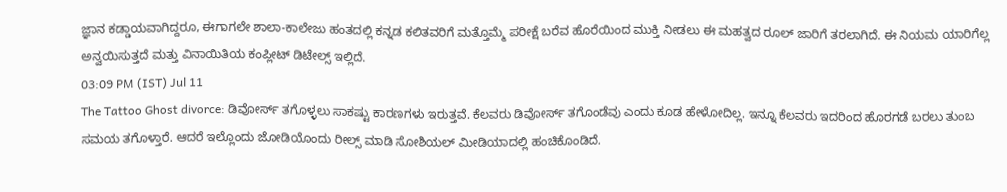ಜ್ಞಾನ ಕಡ್ಡಾಯವಾಗಿದ್ದರೂ, ಈಗಾಗಲೇ ಶಾಲಾ-ಕಾಲೇಜು ಹಂತದಲ್ಲಿ ಕನ್ನಡ ಕಲಿತವರಿಗೆ ಮತ್ತೊಮ್ಮೆ ಪರೀಕ್ಷೆ ಬರೆವ ಹೊರೆಯಿಂದ ಮುಕ್ತಿ ನೀಡಲು ಈ ಮಹತ್ವದ ರೂಲ್ ಜಾರಿಗೆ ತರಲಾಗಿದೆ. ಈ ನಿಯಮ ಯಾರಿಗೆಲ್ಲ ಅನ್ವಯಿಸುತ್ತದೆ ಮತ್ತು ವಿನಾಯಿತಿಯ ಕಂಪ್ಲೀಟ್ ಡಿಟೇಲ್ಸ್ ಇಲ್ಲಿದೆ.
03:09 PM (IST) Jul 11
The Tattoo Ghost divorce: ಡಿವೋರ್ಸ್ ತಗೊಳ್ಳಲು ಸಾಕಷ್ಟು ಕಾರಣಗಳು ಇರುತ್ತವೆ. ಕೆಲವರು ಡಿವೋರ್ಸ್ ತಗೊಂಡೆವು ಎಂದು ಕೂಡ ಹೇಳೋದಿಲ್ಲ. ಇನ್ನೂ ಕೆಲವರು ಇದರಿಂದ ಹೊರಗಡೆ ಬರಲು ತುಂಬ ಸಮಯ ತಗೊಳ್ತಾರೆ. ಆದರೆ ಇಲ್ಲೊಂದು ಜೋಡಿಯೊಂದು ರೀಲ್ಸ್ ಮಾಡಿ ಸೋಶಿಯಲ್ ಮೀಡಿಯಾದಲ್ಲಿ ಹಂಚಿಕೊಂಡಿದೆ.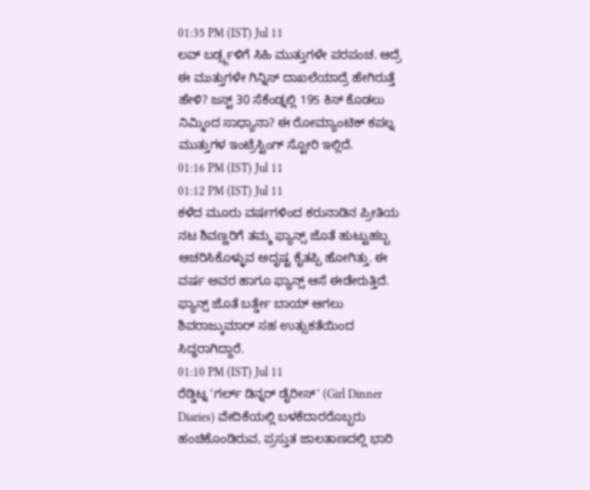01:35 PM (IST) Jul 11
ಲವ್ ಬರ್ಡ್ಸ್ಗಳಿಗೆ ಸಿಹಿ ಮುತ್ತುಗಳೇ ಪರಪಂಚ. ಆದ್ರೆ ಈ ಮುತ್ತುಗಳೇ ಗಿನ್ನಿಸ್ ದಾಖಲೆಯಾದ್ರೆ ಹೇಗಿರುತ್ತೆ ಹೇಳಿ? ಜಸ್ಟ್ 30 ಸೆಕೆಂಡ್ನಲ್ಲಿ 195 ಕಿಸ್ ಕೊಡಲು ನಿಮ್ಮಿಂದ ಸಾಧ್ಯಾನಾ? ಈ ರೋಮ್ಯಾಂಟಿಕ್ ಕಪಲ್ನ ಮುತ್ತುಗಳ ಇಂಟ್ರೆಸ್ಟಿಂಗ್ ಸ್ಟೋರಿ ಇಲ್ಲಿದೆ.
01:16 PM (IST) Jul 11
01:12 PM (IST) Jul 11
ಕಳೆದ ಮೂರು ವರ್ಷಗಳಿಂದ ಕರುನಾಡಿನ ಪ್ರೀತಿಯ ನಟ ಶಿವಣ್ಣರಿಗೆ ತಮ್ಮ ಫ್ಯಾನ್ಸ್ ಜೊತೆ ಹುಟ್ಟುಹಬ್ಬ ಆಚರಿಸಿಕೊಳ್ಳುವ ಅದೃಷ್ಟ ಕೈತಪ್ಪಿ ಹೋಗಿತ್ತು. ಈ ವರ್ಷ ಅವರ ಹಾಗೂ ಫ್ಯಾನ್ಸ್ ಆಸೆ ಈಡೇರುತ್ತಿದೆ. ಫ್ಯಾನ್ಸ್ ಜೊತೆ ಬರ್ತ್ಡೇ ಬಾಯ್ ಆಗಲು ಶಿವರಾಜ್ಕುಮಾರ್ ಸಹ ಉತ್ಸುಕತೆಯಿಂದ ಸಿದ್ಧರಾಗಿದ್ದಾರೆ.
01:10 PM (IST) Jul 11
ರೆಡ್ಡಿಟ್ನ 'ಗರ್ಲ್ ಡಿನ್ನರ್ ಡೈರೀಸ್' (Girl Dinner Diaries) ವೇದಿಕೆಯಲ್ಲಿ ಬಳಕೆದಾರರೊಬ್ಬರು ಹಂಚಿಕೊಂಡಿರುವ, ಪ್ರಸ್ತುತ ಜಾಲತಾಣದಲ್ಲಿ ಭಾರಿ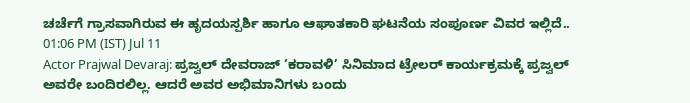ಚರ್ಚೆಗೆ ಗ್ರಾಸವಾಗಿರುವ ಈ ಹೃದಯಸ್ಪರ್ಶಿ ಹಾಗೂ ಆಘಾತಕಾರಿ ಘಟನೆಯ ಸಂಪೂರ್ಣ ವಿವರ ಇಲ್ಲಿದೆ..
01:06 PM (IST) Jul 11
Actor Prajwal Devaraj: ಪ್ರಜ್ವಲ್ ದೇವರಾಜ್ ‘ಕರಾವಳಿ’ ಸಿನಿಮಾದ ಟ್ರೇಲರ್ ಕಾರ್ಯಕ್ರಮಕ್ಕೆ ಪ್ರಜ್ವಲ್ ಅವರೇ ಬಂದಿರಲಿಲ್ಲ. ಆದರೆ ಅವರ ಅಭಿಮಾನಿಗಳು ಬಂದು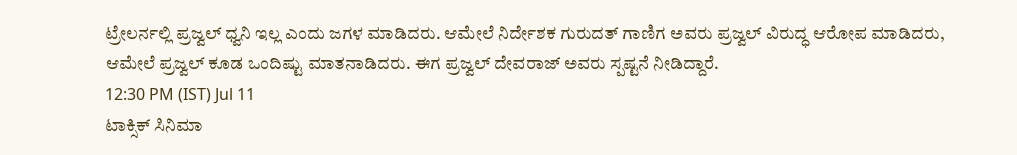ಟ್ರೇಲರ್ನಲ್ಲಿ ಪ್ರಜ್ವಲ್ ಧ್ವನಿ ಇಲ್ಲ ಎಂದು ಜಗಳ ಮಾಡಿದರು. ಆಮೇಲೆ ನಿರ್ದೇಶಕ ಗುರುದತ್ ಗಾಣಿಗ ಅವರು ಪ್ರಜ್ವಲ್ ವಿರುದ್ಧ ಆರೋಪ ಮಾಡಿದರು, ಆಮೇಲೆ ಪ್ರಜ್ವಲ್ ಕೂಡ ಒಂದಿಷ್ಟು ಮಾತನಾಡಿದರು. ಈಗ ಪ್ರಜ್ವಲ್ ದೇವರಾಜ್ ಅವರು ಸ್ಪಷ್ಟನೆ ನೀಡಿದ್ದಾರೆ.
12:30 PM (IST) Jul 11
ಟಾಕ್ಸಿಕ್ ಸಿನಿಮಾ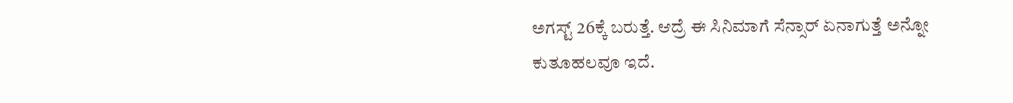ಅಗಸ್ಟ್ 26ಕ್ಕೆ ಬರುತ್ತೆ. ಆದ್ರೆ ಈ ಸಿನಿಮಾಗೆ ಸೆನ್ಸಾರ್ ಏನಾಗುತ್ತೆ ಅನ್ನೋ ಕುತೂಹಲವೂ ಇದೆ.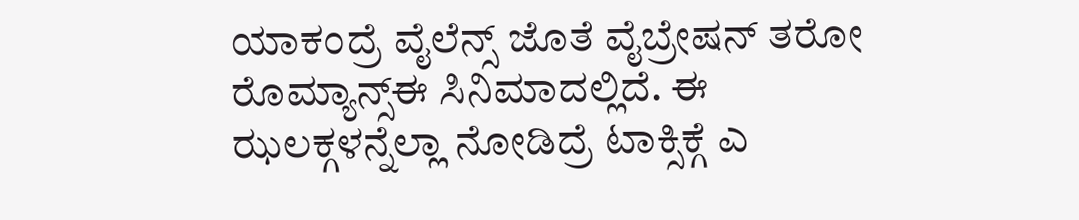ಯಾಕಂದ್ರೆ ವೈಲೆನ್ಸ್ ಜೊತೆ ವೈಬ್ರೇಷನ್ ತರೋ ರೊಮ್ಯಾನ್ಸ್ಈ ಸಿನಿಮಾದಲ್ಲಿದೆ. ಈ ಝಲಕ್ಗಳನ್ನೆಲ್ಲಾ ನೋಡಿದ್ರೆ ಟಾಕ್ಸಿಕ್ಗೆ ಎ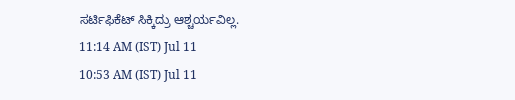ಸರ್ಟಿಫಿಕೆಟ್ ಸಿಕ್ಕಿದ್ರು ಆಶ್ಚರ್ಯವಿಲ್ಲ.
11:14 AM (IST) Jul 11
10:53 AM (IST) Jul 11